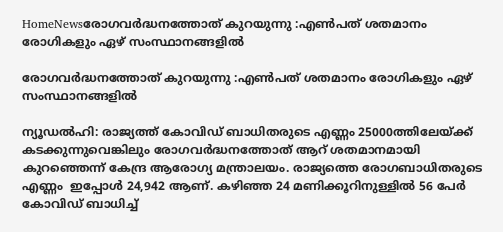HomeNewsരോഗവര്‍ദ്ധനത്തോത് കുറയുന്നു :എണ്‍പത് ശതമാനം രോഗികളും ഏഴ് സംസ്ഥാനങ്ങളില്‍

രോഗവര്‍ദ്ധനത്തോത് കുറയുന്നു :എണ്‍പത് ശതമാനം രോഗികളും ഏഴ് സംസ്ഥാനങ്ങളില്‍

ന്യൂഡല്‍ഹി: രാജ്യത്ത് കോവിഡ് ബാധിതരുടെ എണ്ണം 25000ത്തിലേയ്ക്ക് കടക്കുന്നുവെങ്കിലും രോഗവര്‍ദ്ധനത്തോത് ആറ് ശതമാനമായി കുറഞ്ഞെന്ന് കേന്ദ്ര ആരോഗ്യ മന്ത്രാലയം. രാജ്യത്തെ രോഗബാധിതരുടെ എണ്ണം  ഇപ്പോള്‍ 24,942 ആണ്. കഴിഞ്ഞ 24 മണിക്കൂറിനുള്ളില്‍ 56 പേര്‍ കോവിഡ് ബാധിച്ച്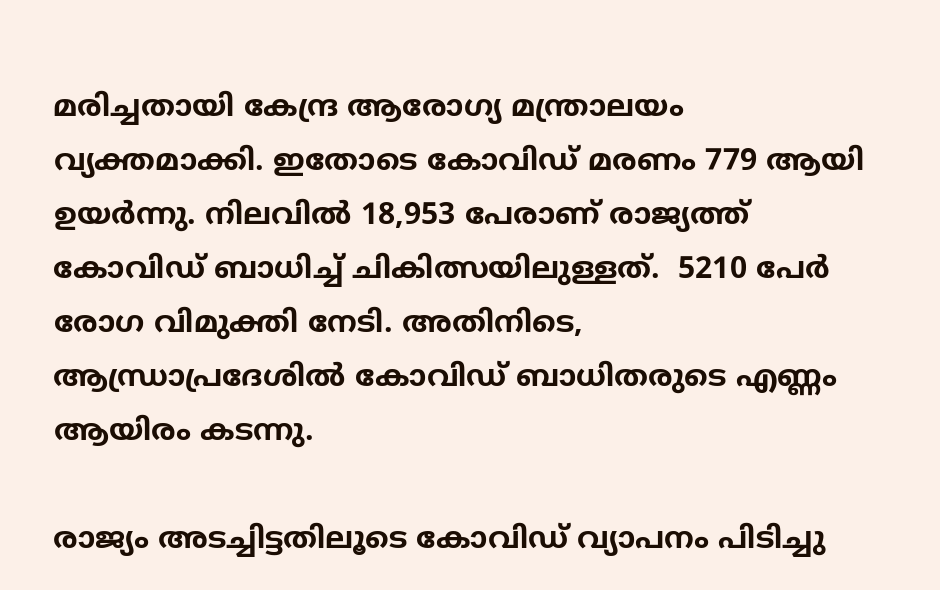മരിച്ചതായി കേന്ദ്ര ആരോഗ്യ മന്ത്രാലയം വ്യക്തമാക്കി. ഇതോടെ കോവിഡ് മരണം 779 ആയി ഉയര്‍ന്നു. നിലവില്‍ 18,953 പേരാണ് രാജ്യത്ത് കോവിഡ് ബാധിച്ച് ചികിത്സയിലുള്ളത്.  5210 പേര്‍ രോഗ വിമുക്തി നേടി. അതിനിടെ, ആന്ധ്രാപ്രദേശില്‍ കോവിഡ് ബാധിതരുടെ എണ്ണം ആയിരം കടന്നു.

രാജ്യം അടച്ചിട്ടതിലൂടെ കോവിഡ് വ്യാപനം പിടിച്ചു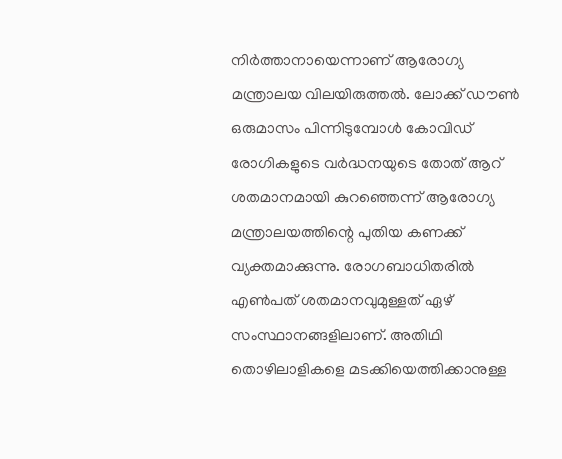നിര്‍ത്താനായെന്നാണ് ആരോഗ്യ മന്ത്രാലയ വിലയിരുത്തല്‍. ലോക്ക് ഡൗണ്‍ ഒരുമാസം പിന്നിടുമ്പോള്‍ കോവിഡ് രോഗികളുടെ വര്‍ദ്ധനയുടെ തോത് ആറ് ശതമാനമായി കുറഞ്ഞെന്ന് ആരോഗ്യ മന്ത്രാലയത്തിന്റെ പുതിയ കണക്ക് വ്യക്തമാക്കുന്നു. രോഗബാധിതരില്‍ എണ്‍പത് ശതമാനവുമുള്ളത് ഏഴ് സംസ്ഥാനങ്ങളിലാണ്. അതിഥി തൊഴിലാളികളെ മടക്കിയെത്തിക്കാനുള്ള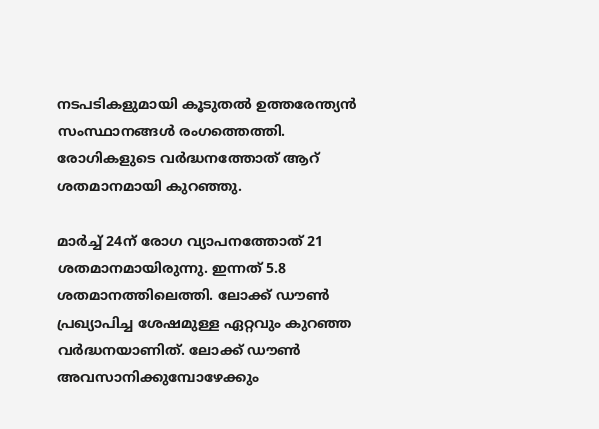നടപടികളുമായി കൂടുതല്‍ ഉത്തരേന്ത്യന്‍ സംസ്ഥാനങ്ങള്‍ രംഗത്തെത്തി. രോഗികളുടെ വര്‍ദ്ധനത്തോത് ആറ് ശതമാനമായി കുറഞ്ഞു.

മാര്‍ച്ച് 24ന് രോഗ വ്യാപനത്തോത് 21 ശതമാനമായിരുന്നു. ഇന്നത് 5.8 ശതമാനത്തിലെത്തി. ലോക്ക് ഡൗണ്‍ പ്രഖ്യാപിച്ച ശേഷമുള്ള ഏറ്റവും കുറഞ്ഞ വര്‍ദ്ധനയാണിത്. ലോക്ക് ഡൗണ്‍ അവസാനിക്കുമ്പോഴേക്കും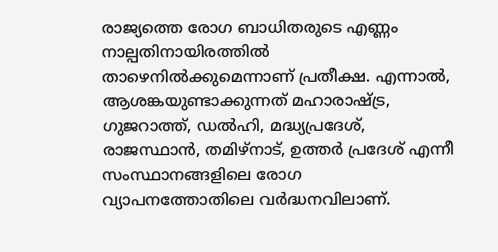രാജ്യത്തെ രോഗ ബാധിതരുടെ എണ്ണം നാല്പതിനായിരത്തില്‍ താഴെനില്‍ക്കുമെന്നാണ് പ്രതീക്ഷ. എന്നാല്‍, ആശങ്കയുണ്ടാക്കുന്നത് മഹാരാഷ്ട്ര, ഗുജറാത്ത്, ഡല്‍ഹി, മദ്ധ്യപ്രദേശ്, രാജസ്ഥാന്‍, തമിഴ്‌നാട്, ഉത്തര്‍ പ്രദേശ് എന്നീ സംസ്ഥാനങ്ങളിലെ രോഗ വ്യാപനത്തോതിലെ വര്‍ദ്ധനവിലാണ്.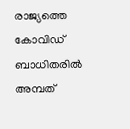രാജ്യത്തെ കോവിഡ് ബാധിതരില്‍ അമ്പത്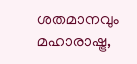ശതമാനവും മഹാരാഷ്ട്ര,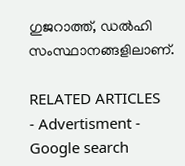ഗുജറാത്ത്, ഡല്‍ഹി സംസ്ഥാനങ്ങളിലാണ്.

RELATED ARTICLES
- Advertisment -
Google search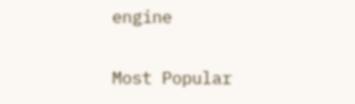engine

Most Popular